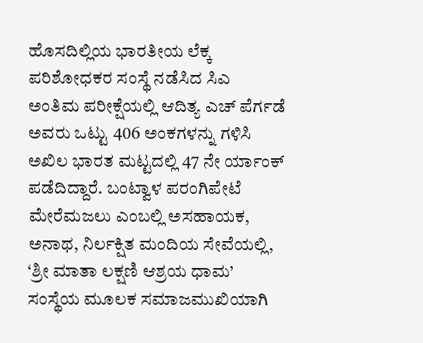ಹೊಸದಿಲ್ಲಿಯ ಭಾರತೀಯ ಲೆಕ್ಕ ಪರಿಶೋಧಕರ ಸಂಸ್ಥೆ ನಡೆಸಿದ ಸಿಎ ಅಂತಿಮ ಪರೀಕ್ಷೆಯಲ್ಲಿ ಆದಿತ್ಯ ಎಚ್ ಪೆರ್ಗಡೆ ಅವರು ಒಟ್ಟು 406 ಅಂಕಗಳನ್ನು ಗಳಿಸಿ ಅಖಿಲ ಭಾರತ ಮಟ್ಟದಲ್ಲಿ 47 ನೇ ರ್ಯಾಂಕ್ ಪಡೆದಿದ್ದಾರೆ. ಬಂಟ್ವಾಳ ಪರಂಗಿಪೇಟೆ ಮೇರೆಮಜಲು ಎಂಬಲ್ಲಿ ಅಸಹಾಯಕ, ಅನಾಥ, ನಿರ್ಲಕ್ಷಿತ ಮಂದಿಯ ಸೇವೆಯಲ್ಲಿ, ‘ಶ್ರೀ ಮಾತಾ ಲಕ್ಷಣಿ ಆಶ್ರಯ ಧಾಮ’ ಸಂಸ್ಥೆಯ ಮೂಲಕ ಸಮಾಜಮುಖಿಯಾಗಿ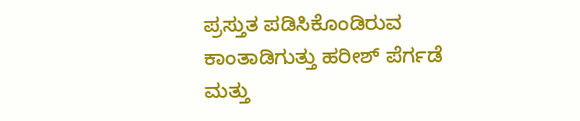ಪ್ರಸ್ತುತ ಪಡಿಸಿಕೊಂಡಿರುವ ಕಾಂತಾಡಿಗುತ್ತು ಹರೀಶ್ ಪೆರ್ಗಡೆ ಮತ್ತು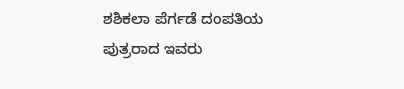ಶಶಿಕಲಾ ಪೆರ್ಗಡೆ ದಂಪತಿಯ ಪುತ್ರರಾದ ಇವರು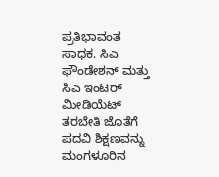ಪ್ರತಿಭಾವಂತ ಸಾಧಕ. ಸಿಎ ಫೌಂಡೇಶನ್ ಮತ್ತು ಸಿಎ ಇಂಟರ್ ಮೀಡಿಯೆಟ್ ತರಬೇತಿ ಜೊತೆಗೆ ಪದವಿ ಶಿಕ್ಷಣವನ್ನು ಮಂಗಳೂರಿನ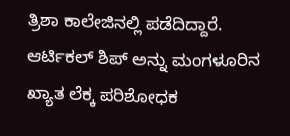ತ್ರಿಶಾ ಕಾಲೇಜಿನಲ್ಲಿ ಪಡೆದಿದ್ದಾರೆ. ಆರ್ಟಿಕಲ್ ಶಿಪ್ ಅನ್ನು ಮಂಗಳೂರಿನ ಖ್ಯಾತ ಲೆಕ್ಕ ಪರಿಶೋಧಕ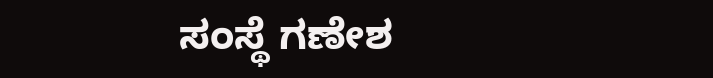ಸಂಸ್ಥೆ ಗಣೇಶ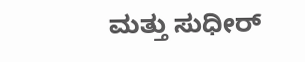ಮತ್ತು ಸುಧೀರ್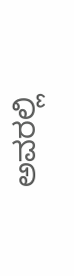ಅವರಲ್ಲಿ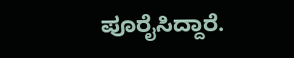ಪೂರೈಸಿದ್ದಾರೆ.